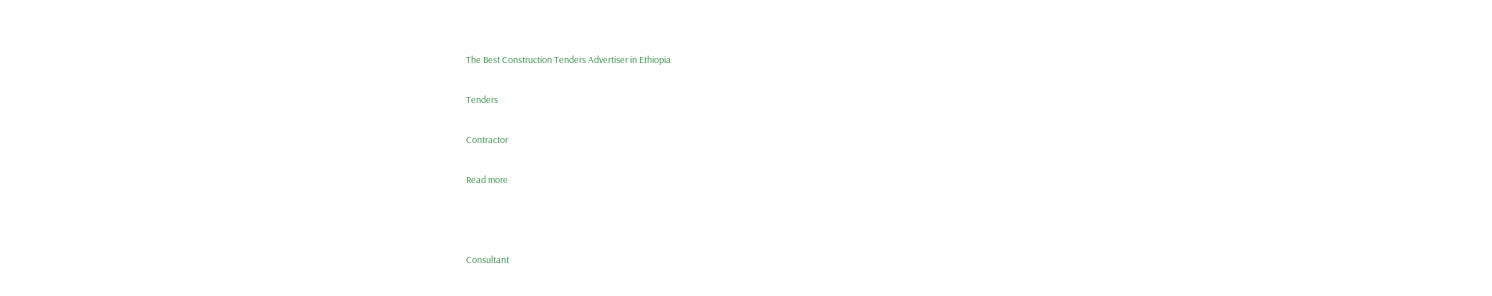The Best Construction Tenders Advertiser in Ethiopia

Tenders

Contractor

Read more



Consultant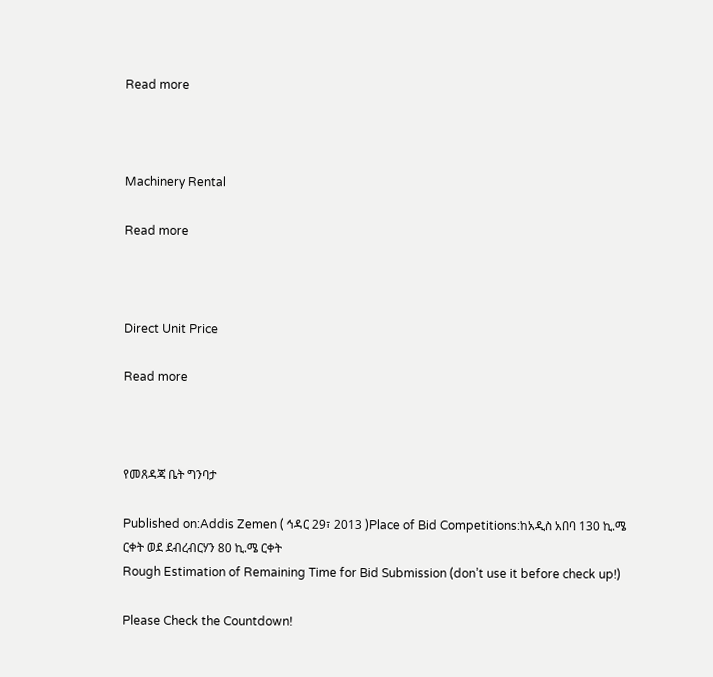Read more



Machinery Rental

Read more



Direct Unit Price

Read more



የመጸዳጃ ቤት ግንባታ

Published on:Addis Zemen ( ኅዳር 29፣ 2013 )Place of Bid Competitions:ከአዲስ አበባ 130 ኪ.ሜ ርቀት ወደ ደብረብርሃን 80 ኪ.ሜ ርቀት
Rough Estimation of Remaining Time for Bid Submission (don’t use it before check up!)

Please Check the Countdown!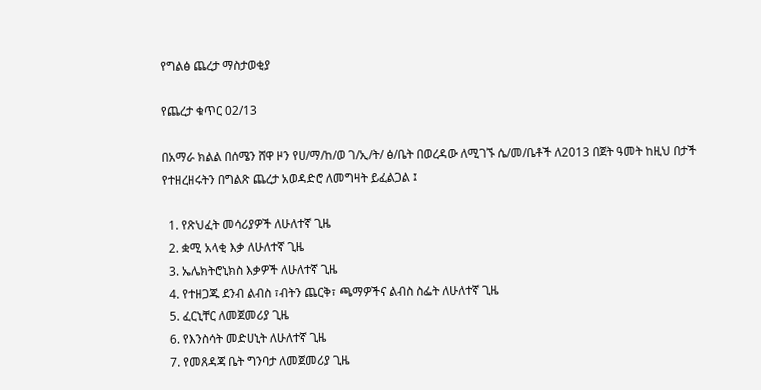የግልፅ ጨረታ ማስታወቂያ

የጨረታ ቁጥር 02/13

በአማራ ክልል በሰሜን ሸዋ ዞን የሀ/ማ/ከ/ወ ገ/ኢ/ት/ ፅ/ቤት በወረዳው ለሚገኙ ሴ/መ/ቤቶች ለ2013 በጀት ዓመት ከዚህ በታች የተዘረዘሩትን በግልጽ ጨረታ አወዳድሮ ለመግዛት ይፈልጋል ፤

  1. የጽህፈት መሳሪያዎች ለሁለተኛ ጊዜ
  2. ቋሚ አላቂ እቃ ለሁለተኛ ጊዜ
  3. ኤሌክትሮኒክስ እቃዎች ለሁለተኛ ጊዜ
  4. የተዘጋጁ ደንብ ልብስ ፣ብትን ጨርቅ፣ ጫማዎችና ልብስ ስፌት ለሁለተኛ ጊዜ
  5. ፈርኒቸር ለመጀመሪያ ጊዜ
  6. የእንስሳት መድሀኒት ለሁለተኛ ጊዜ
  7. የመጸዳጃ ቤት ግንባታ ለመጀመሪያ ጊዜ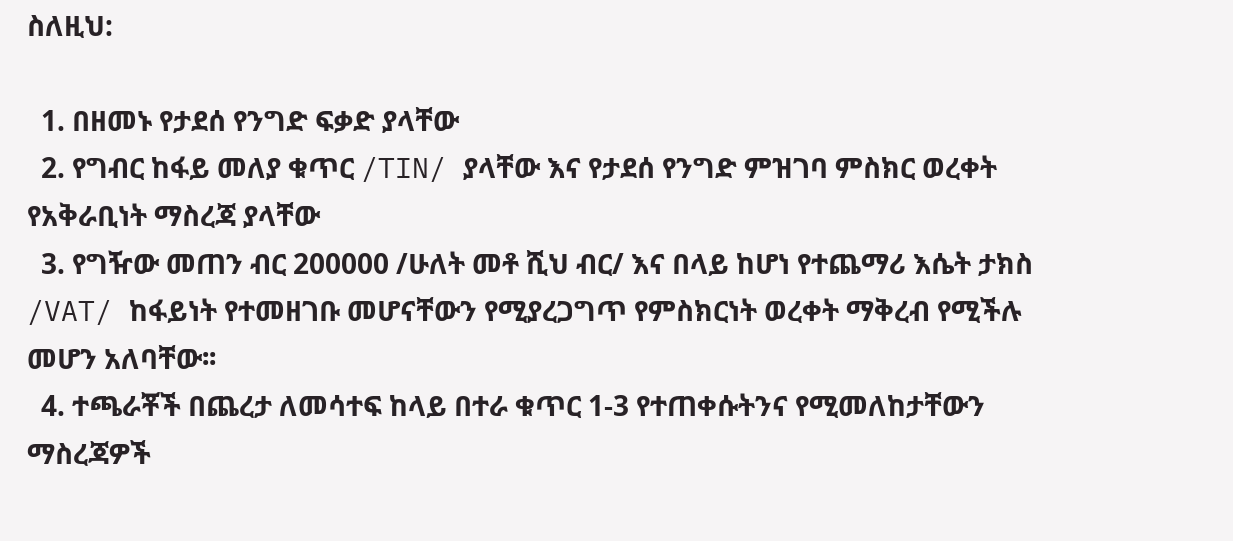ስለዚህ:

  1. በዘመኑ የታደሰ የንግድ ፍቃድ ያላቸው
  2. የግብር ከፋይ መለያ ቁጥር /TIN/ ያላቸው እና የታደሰ የንግድ ምዝገባ ምስክር ወረቀት የአቅራቢነት ማስረጃ ያላቸው
  3. የግዥው መጠን ብር 200000 /ሁለት መቶ ሺህ ብር/ እና በላይ ከሆነ የተጨማሪ እሴት ታክስ /VAT/ ከፋይነት የተመዘገቡ መሆናቸውን የሚያረጋግጥ የምስክርነት ወረቀት ማቅረብ የሚችሉ መሆን አለባቸው፡፡
  4. ተጫራቾች በጨረታ ለመሳተፍ ከላይ በተራ ቁጥር 1-3 የተጠቀሱትንና የሚመለከታቸውን ማስረጃዎች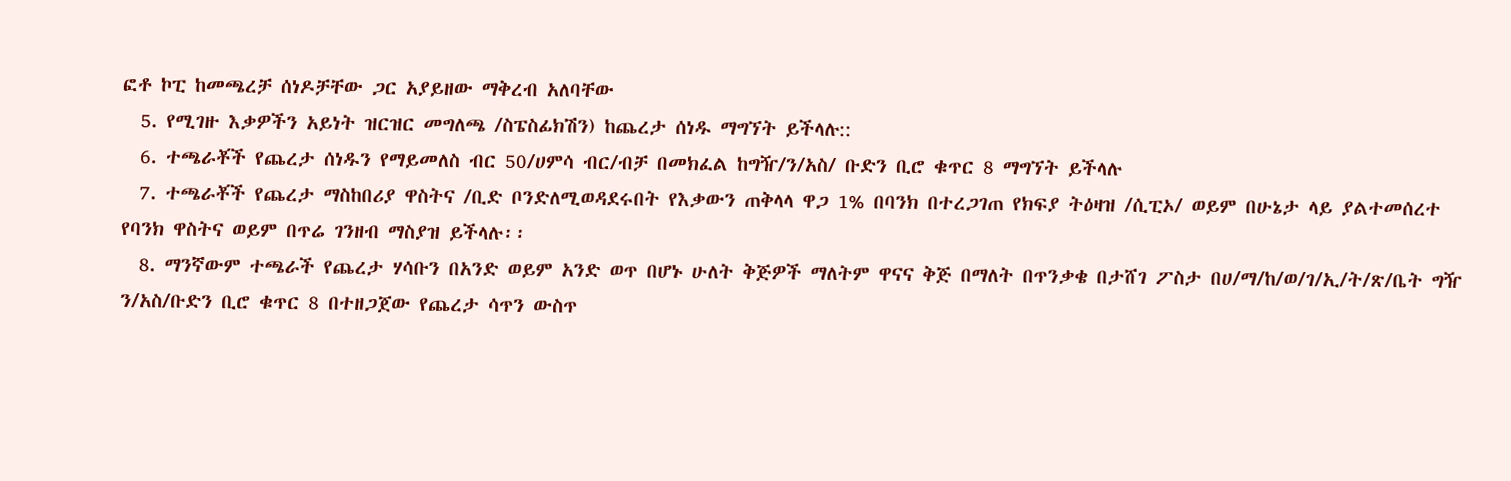ፎቶ ኮፒ ከመጫረቻ ሰነዶቻቸው ጋር አያይዘው ማቅረብ አለባቸው
  5. የሚገዙ እቃዎችን አይነት ዝርዝር መግለጫ /ስፔስፊክሽን) ከጨረታ ሰነዱ ማግኘት ይችላሉ::
  6. ተጫራቾች የጨረታ ሰነዱን የማይመለስ ብር 50/ሀምሳ ብር/ብቻ በመክፈል ከግዥ/ን/አስ/ ቡድን ቢሮ ቁጥር 8 ማግኘት ይችላሉ
  7. ተጫራቾች የጨረታ ማስከበሪያ ዋስትና /ቢድ ቦንድለሚወዳደሩበት የእቃውን ጠቅላላ ዋጋ 1% በባንክ በተረጋገጠ የክፍያ ትዕዛዝ /ሲፒኦ/ ወይም በሁኔታ ላይ ያልተመሰረተ የባንክ ዋስትና ወይም በጥሬ ገንዘብ ማስያዝ ይችላሉ፡፡
  8. ማንኛውም ተጫራች የጨረታ ሃሳቡን በአንድ ወይም አንድ ወጥ በሆኑ ሁለት ቅጅዎች ማለትም ዋናና ቅጅ በማለት በጥንቃቄ በታሸገ ፖስታ በሀ/ማ/ከ/ወ/ገ/ኢ/ት/ጽ/ቤት ግዥ ን/አስ/ቡድን ቢሮ ቁጥር 8 በተዘጋጀው የጨረታ ሳጥን ውስጥ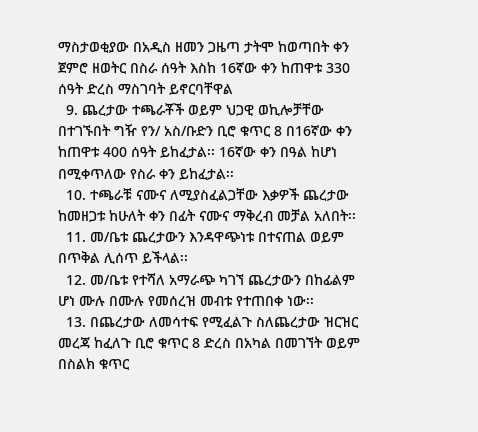ማስታወቂያው በአዲስ ዘመን ጋዜጣ ታትሞ ከወጣበት ቀን ጀምሮ ዘወትር በስራ ሰዓት እስከ 16ኛው ቀን ከጠዋቱ 330 ሰዓት ድረስ ማስገባት ይኖርባቸዋል
  9. ጨረታው ተጫራቾች ወይም ህጋዊ ወኪሎቻቸው በተገኙበት ግዥ የን/ አስ/ቡድን ቢሮ ቁጥር 8 በ16ኛው ቀን ከጠዋቱ 400 ሰዓት ይከፈታል፡፡ 16ኛው ቀን በዓል ከሆነ በሚቀጥለው የስራ ቀን ይከፈታል፡፡
  10. ተጫራቹ ናሙና ለሚያስፈልጋቸው እቃዎች ጨረታው ከመዘጋቱ ከሁለት ቀን በፊት ናሙና ማቅረብ መቻል አለበት፡፡
  11. መ/ቤቱ ጨረታውን እንዳዋጭነቱ በተናጠል ወይም በጥቅል ሊሰጥ ይችላል፡፡
  12. መ/ቤቱ የተሻለ አማራጭ ካገኘ ጨረታውን በከፊልም ሆነ ሙሉ በሙሉ የመሰረዝ መብቱ የተጠበቀ ነው፡፡
  13. በጨረታው ለመሳተፍ የሚፈልጉ ስለጨረታው ዝርዝር መረጃ ከፈለጉ ቢሮ ቁጥር 8 ድረስ በአካል በመገኘት ወይም በስልክ ቁጥር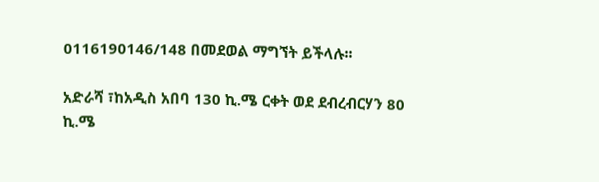0116190146/148 በመደወል ማግኘት ይችላሉ፡፡

አድራሻ ፣ከአዲስ አበባ 130 ኪ.ሜ ርቀት ወደ ደብረብርሃን 80 ኪ.ሜ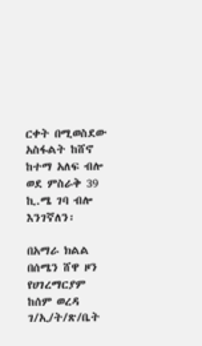ርቀት በሚወስደው አስፋልት ከሸኖ ከተማ አለፍ ብሎ ወደ ምስራቅ 39 ኪ.ሜ ገባ ብሎ እንገኛለን፡

በአማራ ክልል በሰሜን ሸዋ ዞን የሀገረማርያም ከሰም ወረዳ ገ/ኢ/ት/ጽ/ቤት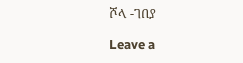ሾላ -ገበያ

Leave a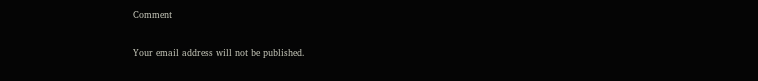Comment

Your email address will not be published.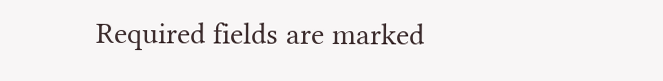Required fields are marked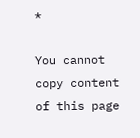*

You cannot copy content of this page